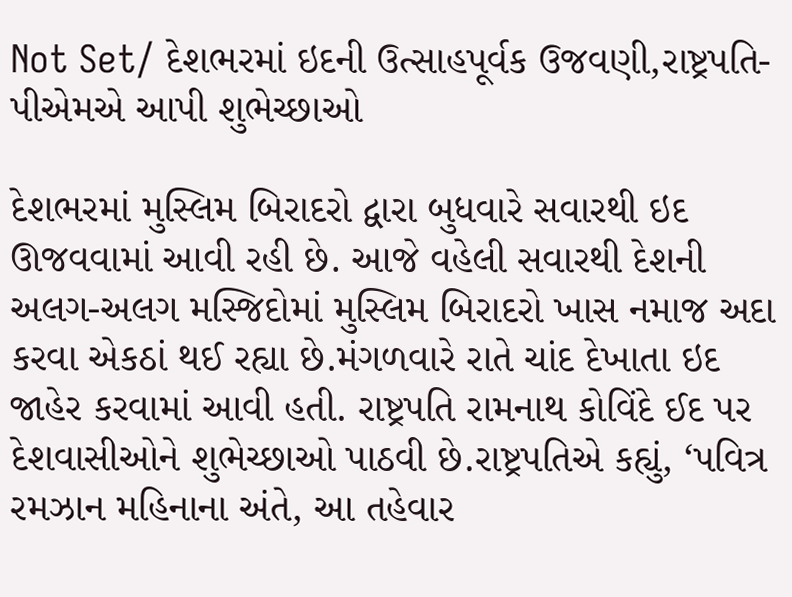Not Set/ દેશભરમાં ઇદની ઉત્સાહપૂર્વક ઉજવણી,રાષ્ટ્રપતિ-પીએમએ આપી શુભેચ્છાઓ

દેશભરમાં મુસ્લિમ બિરાદરો દ્વારા બુધવારે સવારથી ઇદ ઊજવવામાં આવી રહી છે. આજે વહેલી સવારથી દેશની અલગ-અલગ મસ્જિદોમાં મુસ્લિમ બિરાદરો ખાસ નમાજ અદા કરવા એકઠાં થઈ રહ્યા છે.મંગળવારે રાતે ચાંદ દેખાતા ઇદ જાહેર કરવામાં આવી હતી. રાષ્ટ્રપતિ રામનાથ કોવિંદે ઈદ પર દેશવાસીઓને શુભેચ્છાઓ પાઠવી છે.રાષ્ટ્રપતિએ કહ્યું, ‘પવિત્ર રમઝાન મહિનાના અંતે, આ તહેવાર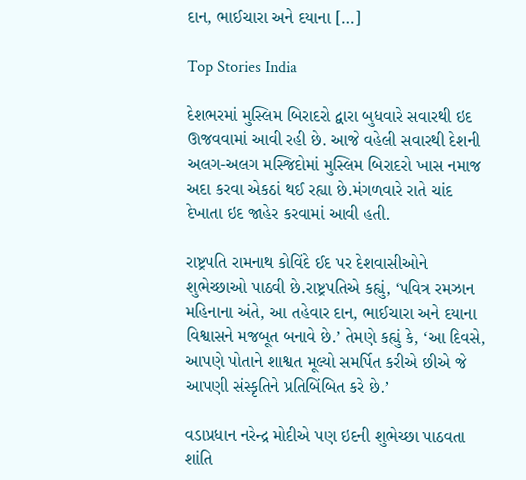દાન, ભાઈચારા અને દયાના […]

Top Stories India

દેશભરમાં મુસ્લિમ બિરાદરો દ્વારા બુધવારે સવારથી ઇદ ઊજવવામાં આવી રહી છે. આજે વહેલી સવારથી દેશની અલગ-અલગ મસ્જિદોમાં મુસ્લિમ બિરાદરો ખાસ નમાજ અદા કરવા એકઠાં થઈ રહ્યા છે.મંગળવારે રાતે ચાંદ દેખાતા ઇદ જાહેર કરવામાં આવી હતી.

રાષ્ટ્રપતિ રામનાથ કોવિંદે ઈદ પર દેશવાસીઓને શુભેચ્છાઓ પાઠવી છે.રાષ્ટ્રપતિએ કહ્યું, ‘પવિત્ર રમઝાન મહિનાના અંતે, આ તહેવાર દાન, ભાઈચારા અને દયાના વિશ્વાસને મજબૂત બનાવે છે.’ તેમણે કહ્યું કે, ‘આ દિવસે, આપણે પોતાને શાશ્વત મૂલ્યો સમર્પિત કરીએ છીએ જે આપણી સંસ્કૃતિને પ્રતિબિંબિત કરે છે.’

વડાપ્રધાન નરેન્દ્ર મોદીએ પણ ઇદની શુભેચ્છા પાઠવતા શાંતિ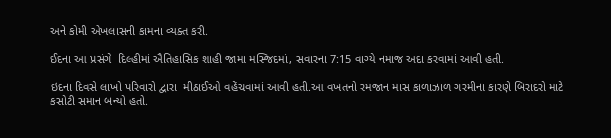અને કોમી એખલાસની કામના વ્યક્ત કરી.

ઈદના આ પ્રસંગે  દિલ્હીમાં ઐતિહાસિક શાહી જામા મસ્જિદમાં, સવારના 7:15 વાગ્યે નમાજ અદા કરવામાં આવી હતી.

ઇદના દિવસે લાખો પરિવારો દ્વારા  મીઠાઈઓ વહેંચવામાં આવી હતી.આ વખતનો રમજાન માસ કાળાઝાળ ગરમીના કારણે બિરાદરો માટે કસોટી સમાન બન્યો હતો.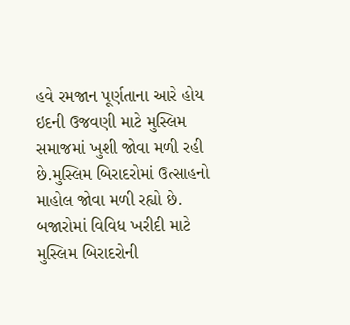હવે રમજાન પૂર્ણતાના આરે હોય ઇદની ઉજવણી માટે મુસ્લિમ સમાજમાં ખુશી જોવા મળી રહી છે.મુસ્લિમ બિરાદરોમાં ઉત્સાહનો માહોલ જોવા મળી રહ્યો છે. બજારોમાં વિવિધ ખરીદી માટે મુસ્લિમ બિરાદરોની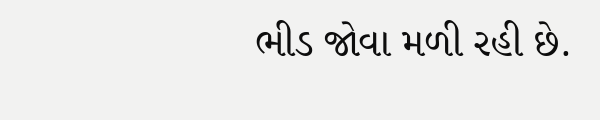ભીડ જોવા મળી રહી છે.